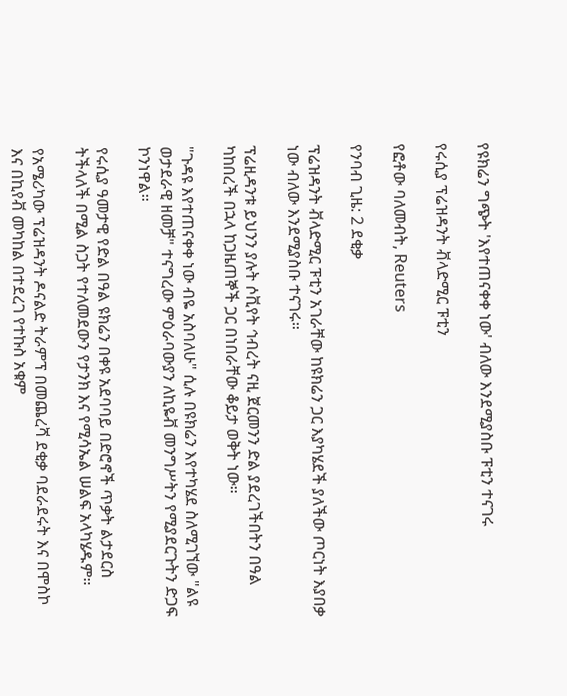የዩክሬን ግጭት 'እየተጠናቀቀ ነው' ብለው እንደሚያስቡ ፑቲን ተናገሩ

የሩሲያ ፕሬዝዳንት ቭላድሚር ፑቲን

የፎቶው ባለመብት, Reuters

የንባብ ጊዜ: 2 ደቂቃ

ፕሬዝዳንት ቭላድሚር ፑቲን አገራቸው ከዩክሬን ጋር እያካሄደች ያለችው ጦርነት እያበቃ ነው ብለው እንደሚያስቡ ተናገሩ።

ፕሬዚዳንቱ ይህንን ያሉት ሶቪየት ኅብረት ናዚ ጀርመንን ድል ያደረገችበትን በዓል ካከበረች በኋላ ከጋዜጠኞች ጋር በነበራቸው ቆይታ ወቅት ነው።

"ጉዳዩ እየተጠናቀቀ ነው ብዬ አስባለሁ" ሲሉ በዩክሬን እየተካሄደ ስለሚገኘው "ልዩ ወታደራዊ ዘመቻ" ተናግረው ምዕራባውያን ለኪዬቭ መንግሥትን የሚያደርጉትን ድጋፍ ኮንነዋል።

የሩሲያ ዓመታዊ የድል በዓል ዩክሬን በቀዩ አደባባይ በድሮኖች ጥቃት ልታደርስ ትችላለች በሚል ስጋት የተለመደውን የታንክ እና የሚሳኤል ሠልፍ አላካሄዱም።

የአሜሪካው ፕሬዝዳንት ዶናልድ ትራምፕ በመጨረሻ ደቂቃ ባደራደሩት እና በሞስኮ እና በኪየቭ መካከል በተደረገ የተኩስ አቁም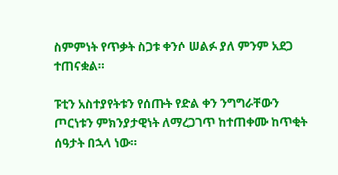ስምምነት የጥቃት ስጋቱ ቀንሶ ሠልፉ ያለ ምንም አደጋ ተጠናቋል።

ፑቲን አስተያየትቱን የሰጡት የድል ቀን ንግግራቸውን ጦርነቱን ምክንያታዊነት ለማረጋገጥ ከተጠቀሙ ከጥቂት ሰዓታት በኋላ ነው።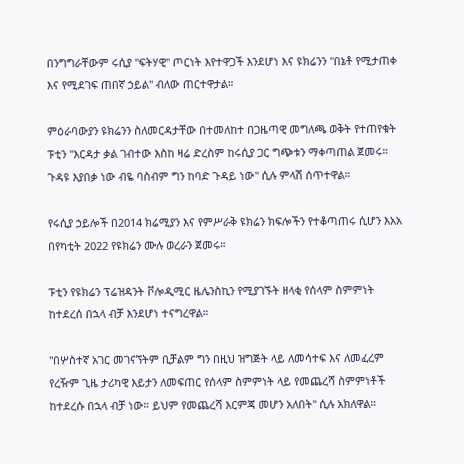በንግግራቸውም ሩሲያ "ፍትሃዊ" ጦርነት እየተዋጋች እንደሆነ እና ዩክሬንን "በኔቶ የሚታጠቀ እና የሚደገፍ ጠበኛ ኃይል" ብለው ጠርተዋታል።

ምዕራባውያን ዩክሬንን ስለመርዳታቸው በተመለከተ በጋዜጣዊ መግለጫ ወቅት የተጠየቁት ፑቲን "እርዳታ ቃል ገብተው እስከ ዛሬ ድረስም ከሩሲያ ጋር ግጭቱን ማቀጣጠል ጀመሩ። ጉዳዩ እያበቃ ነው ብዬ ባስብም ግን ከባድ ጉዳይ ነው" ሲሉ ምላሽ ሰጥተዋል።

የሩሲያ ኃይሎች በ2014 ክሬሚያን እና የምሥራቅ ዩክሬን ክፍሎችን የተቆጣጠሩ ሲሆን እአአ በየካቲት 2022 የዩክሬን ሙሉ ወረራን ጀመሩ።

ፑቲን የዩክሬን ፕሬዝዳንት ቮሎዲሚር ዜሌንስኪን የሚያገኙት ዘላቂ የሰላም ስምምነት ከተደረሰ በኋላ ብቻ እንደሆነ ተናግረዋል።

"በሦስተኛ አገር መገናኘትም ቢቻልም ግን በዚህ ዝግጅት ላይ ለመሳተፍ እና ለመፈረም የረዥም ጊዜ ታሪካዊ እይታን ለመፍጠር የሰላም ስምምነት ላይ የመጨረሻ ስምምነቶች ከተደረሱ በኋላ ብቻ ነው። ይህም የመጨረሻ እርምጃ መሆን አለበት" ሲሉ አክለዋል።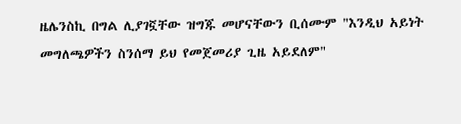ዜሌንስኪ በግል ሊያገኟቸው ዝግጁ መሆናቸውን ቢሰሙም "እንዲህ አይነት መግለጫዎችን ስንሰማ ይህ የመጀመሪያ ጊዜ አይደለም"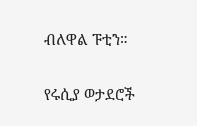ብለዋል ፑቲን።

የሩሲያ ወታደሮች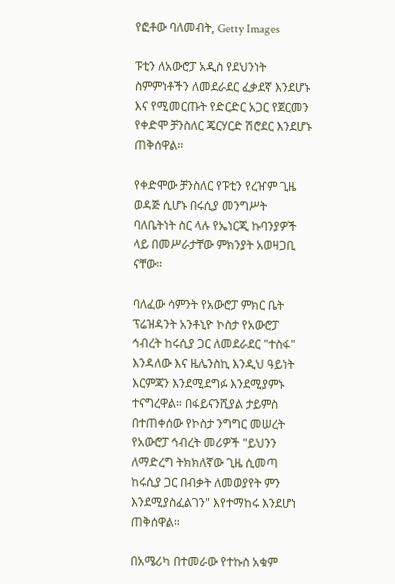የፎቶው ባለመብት, Getty Images

ፑቲን ለአውሮፓ አዲስ የደህንነት ስምምነቶችን ለመደራደር ፈቃደኛ እንደሆኑ እና የሚመርጡት የድርድር አጋር የጀርመን የቀድሞ ቻንስለር ጄርሃርድ ሽሮደር እንደሆኑ ጠቅሰዋል።

የቀድሞው ቻንስለር የፑቲን የረዠም ጊዜ ወዳጅ ሲሆኑ በሩሲያ መንግሥት ባለቤትነት ስር ላሉ የኤነርጂ ኩባንያዎች ላይ በመሥራታቸው ምክንያት አወዛጋቢ ናቸው።

ባለፈው ሳምንት የአውሮፓ ምክር ቤት ፕሬዝዳንት አንቶኒዮ ኮስታ የአውሮፓ ኅብረት ከሩሲያ ጋር ለመደራደር "ተስፋ" እንዳለው እና ዜሌንስኪ እንዲህ ዓይነት እርምጃን እንደሚደግፉ እንደሚያምኑ ተናግረዋል። በፋይናንሺያል ታይምስ በተጠቀሰው የኮስታ ንግግር መሠረት የአውሮፓ ኅብረት መሪዎች "ይህንን ለማድረግ ትክክለኛው ጊዜ ሲመጣ ከሩሲያ ጋር በብቃት ለመወያየት ምን እንደሚያስፈልገን" እየተማከሩ እንደሆነ ጠቅሰዋል።

በአሜሪካ በተመራው የተኩስ አቁም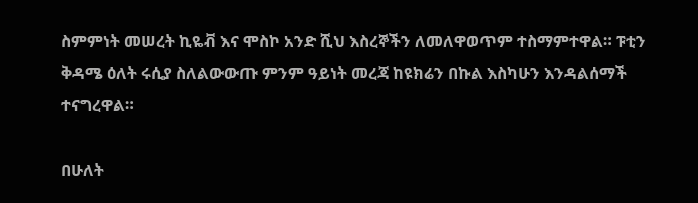ስምምነት መሠረት ኪዬቭ እና ሞስኮ አንድ ሺህ እስረኞችን ለመለዋወጥም ተስማምተዋል። ፑቲን ቅዳሜ ዕለት ሩሲያ ስለልውውጡ ምንም ዓይነት መረጃ ከዩክሬን በኩል እስካሁን እንዳልሰማች ተናግረዋል።

በሁለት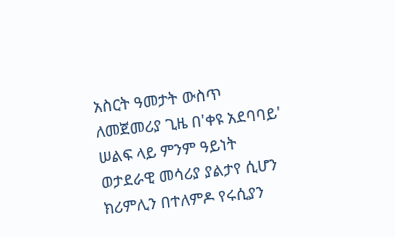አስርት ዓመታት ውስጥ ለመጀመሪያ ጊዜ በ'ቀዩ አደባባይ' ሠልፍ ላይ ምንም ዓይነት ወታደራዊ መሳሪያ ያልታየ ሲሆን ክሪምሊን በተለምዶ የሩሲያን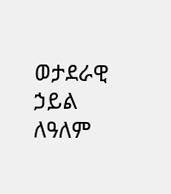ወታደራዊ ኃይል ለዓለም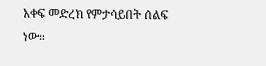አቀፍ መድረክ የምታሳይበት ሰልፍ ነው።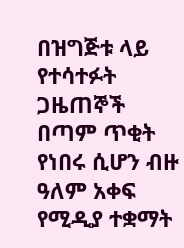በዝግጅቱ ላይ የተሳተፉት ጋዜጠኞች በጣም ጥቂት የነበሩ ሲሆን ብዙ ዓለም አቀፍ የሚዲያ ተቋማት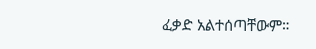ፈቃድ አልተሰጣቸውም።